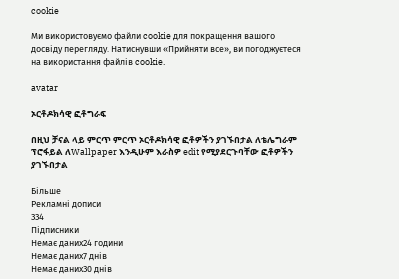cookie

Ми використовуємо файли cookie для покращення вашого досвіду перегляду. Натиснувши «Прийняти все», ви погоджуєтеся на використання файлів cookie.

avatar

ኦርቶዶክሳዊ ፎቶግራፍ

በዚህ ቻናል ላይ ምርጥ ምርጥ ኦርቶዶክሳዊ ፎቶዎችን ያገኙበታል ለቴሌግራም ፕሮፋይል ለWallpaper እንዲሁም እራስዎ edit የሚያደርጉባቸው ፎቶዎችን ያገኙበታል

Більше
Рекламні дописи
334
Підписники
Немає даних24 години
Немає даних7 днів
Немає даних30 днів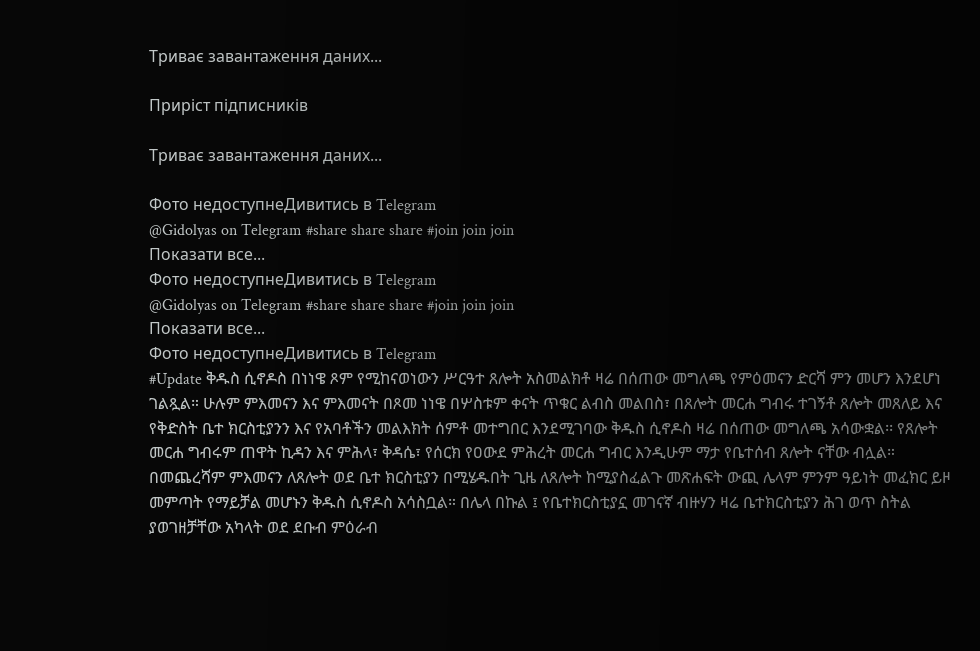Триває завантаження даних...

Приріст підписників

Триває завантаження даних...

Фото недоступнеДивитись в Telegram
@Gidolyas on Telegram #share share share #join join join
Показати все...
Фото недоступнеДивитись в Telegram
@Gidolyas on Telegram #share share share #join join join
Показати все...
Фото недоступнеДивитись в Telegram
#Update ቅዱስ ሲኖዶስ በነነዌ ጾም የሚከናወነውን ሥርዓተ ጸሎት አስመልክቶ ዛሬ በሰጠው መግለጫ የምዕመናን ድርሻ ምን መሆን እንደሆነ ገልጿል። ሁሉም ምእመናን እና ምእመናት በጾመ ነነዌ በሦስቱም ቀናት ጥቁር ልብስ መልበስ፣ በጸሎት መርሐ ግብሩ ተገኝቶ ጸሎት መጸለይ እና የቅድስት ቤተ ክርስቲያንን እና የአባቶችን መልእክት ሰምቶ መተግበር እንደሚገባው ቅዱስ ሲኖዶስ ዛሬ በሰጠው መግለጫ አሳውቋል፡፡ የጸሎት መርሐ ግብሩም ጠዋት ኪዳን እና ምሕላ፣ ቅዳሴ፣ የሰርክ የዐውደ ምሕረት መርሐ ግብር እንዲሁም ማታ የቤተሰብ ጸሎት ናቸው ብሏል። በመጨረሻም ምእመናን ለጸሎት ወደ ቤተ ክርስቲያን በሚሄዱበት ጊዜ ለጸሎት ከሚያስፈልጉ መጽሐፍት ውጪ ሌላም ምንም ዓይነት መፈክር ይዞ መምጣት የማይቻል መሆኑን ቅዱስ ሲኖዶስ አሳስቧል። በሌላ በኩል ፤ የቤተክርስቲያኗ መገናኛ ብዙሃን ዛሬ ቤተክርስቲያን ሕገ ወጥ ስትል ያወገዘቻቸው አካላት ወደ ደቡብ ምዕራብ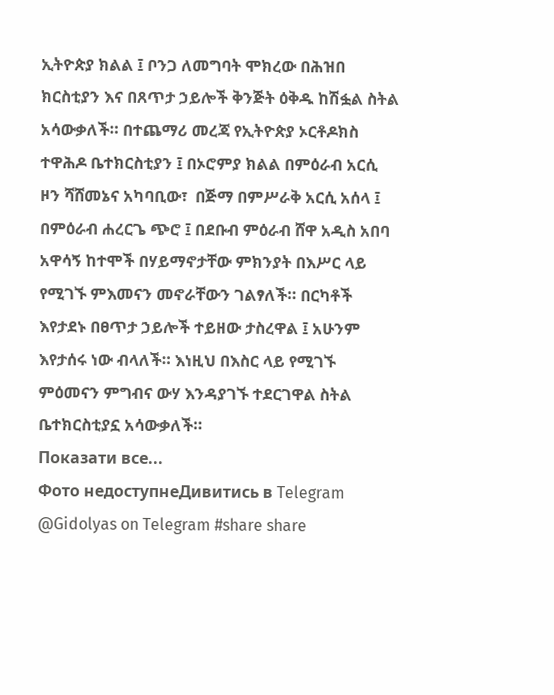ኢትዮጵያ ክልል ፤ ቦንጋ ለመግባት ሞክረው በሕዝበ ክርስቲያን እና በጸጥታ ኃይሎች ቅንጅት ዕቅዱ ከሽፏል ስትል አሳውቃለች። በተጨማሪ መረጃ የኢትዮጵያ ኦርቶዶክስ ተዋሕዶ ቤተክርስቲያን ፤ በኦሮምያ ክልል በምዕራብ አርሲ ዞን ሻሸመኔና አካባቢው፣  በጅማ በምሥራቅ አርሲ አሰላ ፤ በምዕራብ ሐረርጌ ጭሮ ፤ በደቡብ ምዕራብ ሸዋ አዲስ አበባ አዋሳኝ ከተሞች በሃይማኖታቸው ምክንያት በእሥር ላይ የሚገኙ ምእመናን መኖራቸውን ገልፃለች። በርካቶች እየታደኑ በፀጥታ ኃይሎች ተይዘው ታስረዋል ፤ አሁንም እየታሰሩ ነው ብላለች። እነዚህ በእስር ላይ የሚገኙ ምዕመናን ምግብና ውሃ እንዳያገኙ ተደርገዋል ስትል ቤተክርስቲያኗ አሳውቃለች።
Показати все...
Фото недоступнеДивитись в Telegram
@Gidolyas on Telegram #share share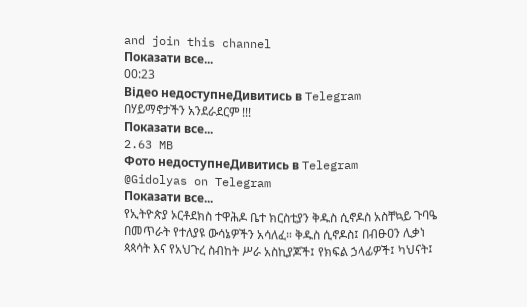and join this channel
Показати все...
00:23
Відео недоступнеДивитись в Telegram
በሃይማኖታችን አንደራደርም !!!
Показати все...
2.63 MB
Фото недоступнеДивитись в Telegram
@Gidolyas on Telegram
Показати все...
የኢትዮጵያ ኦርቶደክስ ተዋሕዶ ቤተ ክርስቲያን ቅዱስ ሲኖዶስ አስቸኳይ ጉባዔ በመጥራት የተለያዩ ውሳኔዎችን አሳለፈ። ቅዱስ ሲኖዶስ፤ በብፁዐን ሊቃነ ጳጳሳት እና የአህጉረ ስብከት ሥራ አስኪያጆች፤ የክፍል ኃላፊዎች፤ ካህናት፤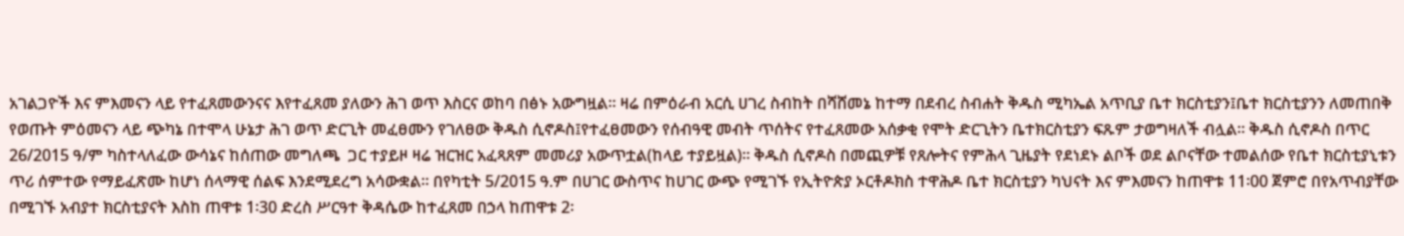አገልጋዮች እና ምእመናን ላይ የተፈጸመውንናና እየተፈጸመ ያለውን ሕገ ወጥ እስርና ወከባ በፅኑ አውግዟል። ዛሬ በምዕራብ አርሲ ሀገረ ስብከት በሻሸመኔ ከተማ በደብረ ስብሐት ቅዱስ ሚካኤል አጥቢያ ቤተ ክርስቲያን፤ቤተ ክርስቲያንን ለመጠበቅ የወጡት ምዕመናን ላይ ጭካኔ በተሞላ ሁኔታ ሕገ ወጥ ድርጊት መፈፀሙን የገለፀው ቅዱስ ሲኖዶስ፤የተፈፀመውን የሰብዓዊ መብት ጥሰትና የተፈጸመው አሰቃቂ የሞት ድርጊትን ቤተክርስቲያን ፍጹም ታወግዛለች ብሏል። ቅዱስ ሲኖዶስ በጥር 26/2015 ዓ/ም ካስተላለፈው ውሳኔና ከሰጠው መግለጫ  ጋር ተያይዞ ዛሬ ዝርዝር አፈጻጸም መመሪያ አውጥቷል(ከላይ ተያይዟል)። ቅዱስ ሲኖዶስ በመጪዎቹ የጸሎትና የምሕላ ጊዜያት የደነደኑ ልቦች ወደ ልቦናቸው ተመልሰው የቤተ ክርስቲያኒቱን ጥሪ ሰምተው የማይፈጽሙ ከሆነ ሰላማዊ ሰልፍ እንደሚደረግ አሳውቋል። በየካቲት 5/2015 ዓ.ም በሀገር ውስጥና ከሀገር ውጭ የሚገኙ የኢትዮጵያ ኦርቶዶክስ ተዋሕዶ ቤተ ክርስቲያን ካህናት እና ምእመናን ከጠዋቱ 11፡00 ጀምሮ በየአጥብያቸው በሚገኙ አብያተ ክርስቲያናት እስከ ጠዋቱ 1፡30 ድረስ ሥርዓተ ቅዳሴው ከተፈጸመ በኃላ ከጠዋቱ 2፡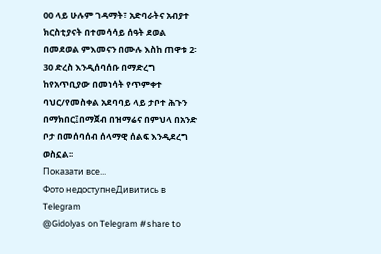00 ላይ ሁሉም ገዳማት፣ አድባራትና አብያተ ክርስቲያናት በተመሳሳይ ሰዓት ደወል በመደወል ምእመናን በሙሉ እስከ ጠዋቱ 2፡30 ድረስ እንዲሰባሰቡ በማድረግ ከየአጥቢያው በመነሳት የጥምቀተ ባህር/የመስቀል አደባባይ ላይ ታቦተ ሕጉን በማክበር፤በማጀብ በዝማሬና በምህላ በአንድ ቦታ በመሰባሰብ ሰላማዊ ሰልፍ እንዲደረግ ወስኗል፡፡
Показати все...
Фото недоступнеДивитись в Telegram
@Gidolyas on Telegram #share to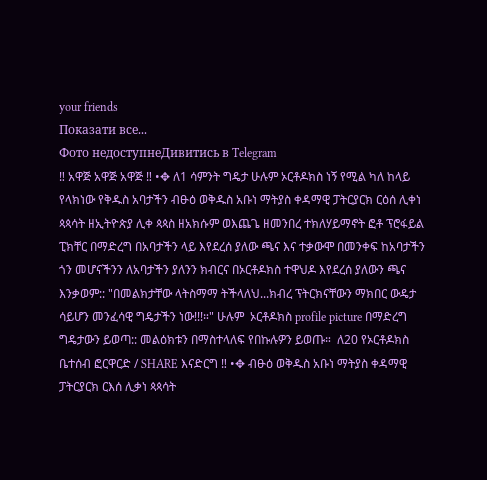your friends
Показати все...
Фото недоступнеДивитись в Telegram
‼ አዋጅ አዋጅ አዋጅ ‼ •✥ ለ1 ሳምንት ግዴታ ሁሉም ኦርቶዶክስ ነኝ የሚል ካለ ከላይ የላክነው የቅዱስ አባታችን ብፁዕ ወቅዱስ አቡነ ማትያስ ቀዳማዊ ፓትርያርክ ርዕሰ ሊቀነ ጳጳሳት ዘኢትዮጵያ ሊቀ ጳጳስ ዘአክሱም ወእጨጌ ዘመንበረ ተክለሃይማኖት ፎቶ ፕሮፋይል ፒክቸር በማድረግ በአባታችን ላይ እየደረሰ ያለው ጫና እና ተቃውሞ በመንቀፍ ከአባታችን ጎን መሆናችንን ለአባታችን ያለንን ክብርና በኦርቶዶክስ ተዋህዶ እየደረሰ ያለውን ጫና እንቃወም:: "በመልክታቸው ላትስማማ ትችላለህ...ክብረ ፕትርክናቸውን ማክበር ውዴታ ሳይሆን መንፈሳዊ ግዴታችን ነው!!!።" ሁሉም  ኦርቶዶክስ profile picture በማድረግ ግዴታውን ይወጣ:: መልዕክቱን በማስተላለፍ የበኩሉዎን ይወጡ።  ለ20 የኦርቶዶክስ ቤተሰብ ፎርዋርድ / SHARE እናድርግ ‼ •✥ ብፁዕ ወቅዱስ አቡነ ማትያስ ቀዳማዊ ፓትርያርክ ርእሰ ሊቃነ ጳጳሳት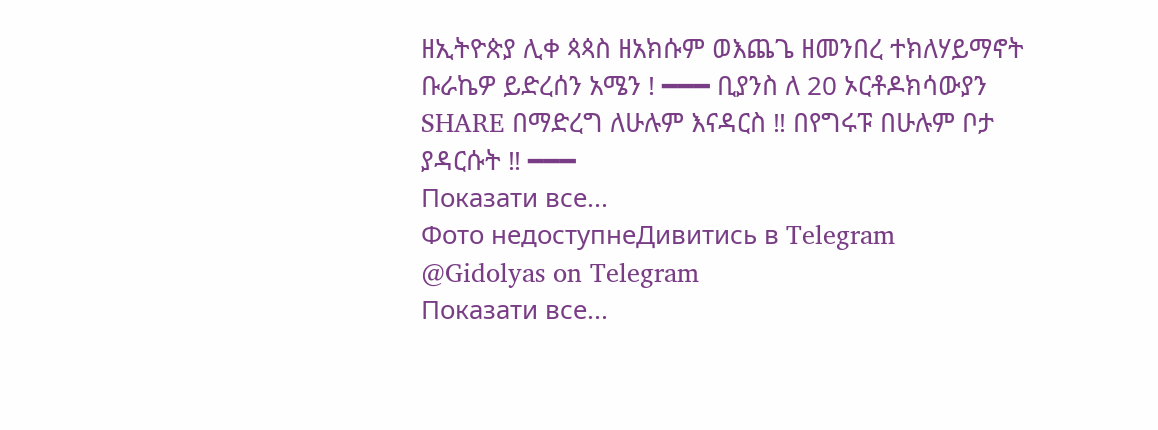ዘኢትዮጵያ ሊቀ ጳጳስ ዘአክሱም ወእጨጌ ዘመንበረ ተክለሃይማኖት ቡራኬዎ ይድረሰን አሜን ! ━━━ ቢያንስ ለ 20 ኦርቶዶክሳውያን SHARE በማድረግ ለሁሉም እናዳርስ ‼ በየግሩፑ በሁሉም ቦታ ያዳርሱት ‼ ━━━
Показати все...
Фото недоступнеДивитись в Telegram
@Gidolyas on Telegram
Показати все...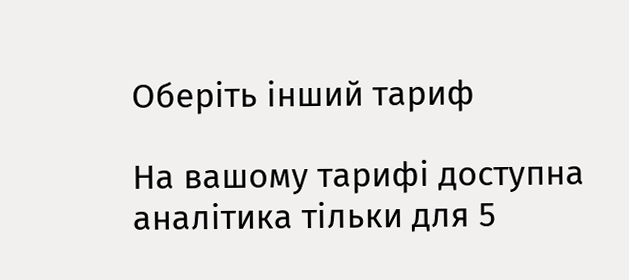Оберіть інший тариф

На вашому тарифі доступна аналітика тільки для 5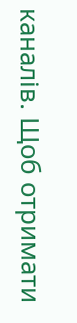каналів. Щоб отримати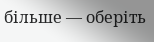більше — оберіть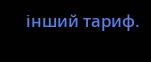інший тариф.